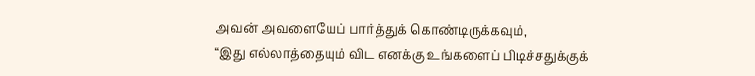அவன் அவளையேப் பார்த்துக் கொண்டிருக்கவும்,
“இது எல்லாத்தையும் விட எனக்கு உங்களைப் பிடிச்சதுக்குக்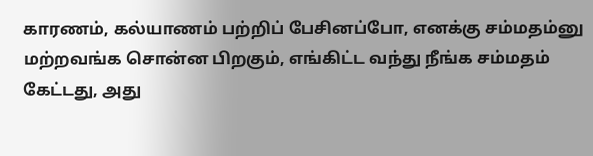காரணம், கல்யாணம் பற்றிப் பேசினப்போ, எனக்கு சம்மதம்னு மற்றவங்க சொன்ன பிறகும், எங்கிட்ட வந்து நீங்க சம்மதம் கேட்டது, அது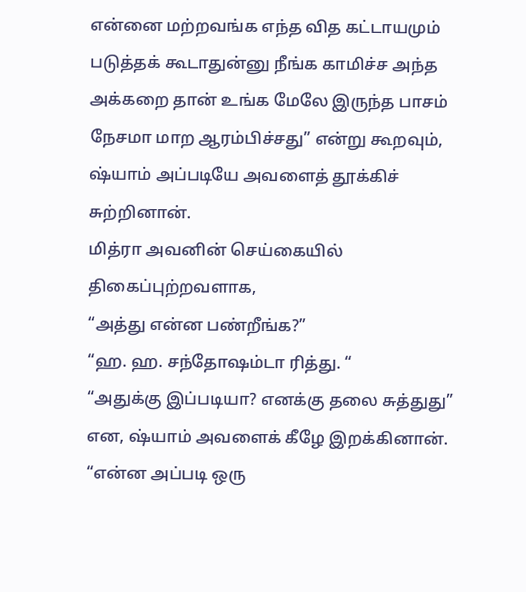என்னை மற்றவங்க எந்த வித கட்டாயமும் படுத்தக் கூடாதுன்னு நீங்க காமிச்ச அந்த அக்கறை தான் உங்க மேலே இருந்த பாசம் நேசமா மாற ஆரம்பிச்சது” என்று கூறவும், ஷ்யாம் அப்படியே அவளைத் தூக்கிச் சுற்றினான்.
மித்ரா அவனின் செய்கையில் திகைப்புற்றவளாக,
“அத்து என்ன பண்றீங்க?”
“ஹ. ஹ. சந்தோஷம்டா ரித்து. “
“அதுக்கு இப்படியா? எனக்கு தலை சுத்துது” என, ஷ்யாம் அவளைக் கீழே இறக்கினான்.
“என்ன அப்படி ஒரு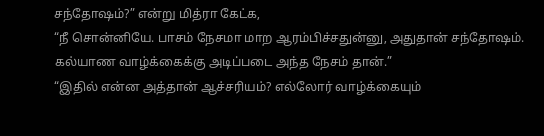சந்தோஷம்?” என்று மித்ரா கேட்க,
“நீ சொன்னியே. பாசம் நேசமா மாற ஆரம்பிச்சதுன்னு, அதுதான் சந்தோஷம். கல்யாண வாழ்க்கைக்கு அடிப்படை அந்த நேசம் தான்.”
“இதில் என்ன அத்தான் ஆச்சரியம்? எல்லோர் வாழ்க்கையும்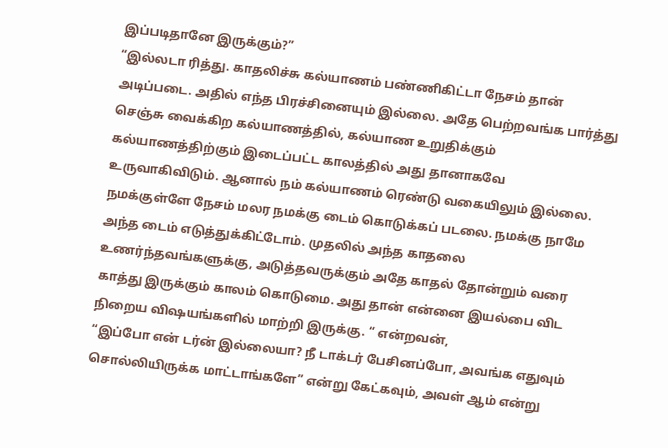இப்படிதானே இருக்கும்?”
“இல்லடா ரித்து. காதலிச்சு கல்யாணம் பண்ணிகிட்டா நேசம் தான் அடிப்படை. அதில் எந்த பிரச்சினையும் இல்லை. அதே பெற்றவங்க பார்த்து செஞ்சு வைக்கிற கல்யாணத்தில், கல்யாண உறுதிக்கும் கல்யாணத்திற்கும் இடைப்பட்ட காலத்தில் அது தானாகவே உருவாகிவிடும். ஆனால் நம் கல்யாணம் ரெண்டு வகையிலும் இல்லை. நமக்குள்ளே நேசம் மலர நமக்கு டைம் கொடுக்கப் படலை. நமக்கு நாமே அந்த டைம் எடுத்துக்கிட்டோம். முதலில் அந்த காதலை உணர்ந்தவங்களுக்கு, அடுத்தவருக்கும் அதே காதல் தோன்றும் வரை காத்து இருக்கும் காலம் கொடுமை. அது தான் என்னை இயல்பை விட நிறைய விஷயங்களில் மாற்றி இருக்கு. “ என்றவன்,
“இப்போ என் டர்ன் இல்லையா? நீ டாக்டர் பேசினப்போ, அவங்க எதுவும் சொல்லியிருக்க மாட்டாங்களே” என்று கேட்கவும், அவள் ஆம் என்று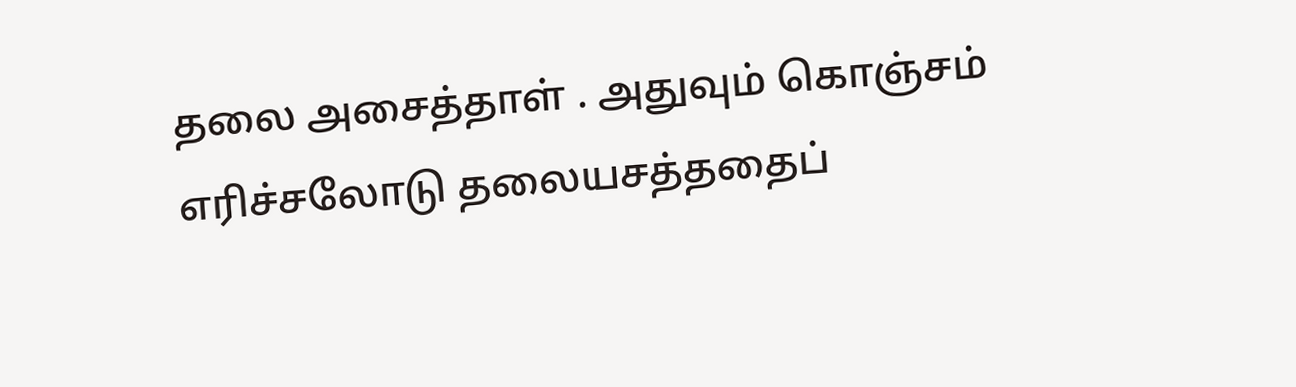தலை அசைத்தாள் . அதுவும் கொஞ்சம் எரிச்சலோடு தலையசத்ததைப்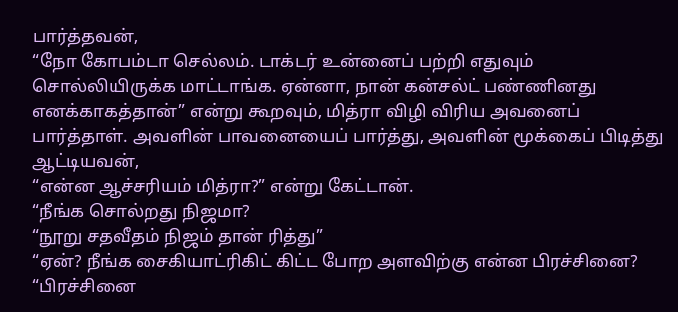பார்த்தவன்,
“நோ கோபம்டா செல்லம். டாக்டர் உன்னைப் பற்றி எதுவும் சொல்லியிருக்க மாட்டாங்க. ஏன்னா, நான் கன்சல்ட் பண்ணினது எனக்காகத்தான்” என்று கூறவும், மித்ரா விழி விரிய அவனைப் பார்த்தாள். அவளின் பாவனையைப் பார்த்து, அவளின் மூக்கைப் பிடித்து ஆட்டியவன்,
“என்ன ஆச்சரியம் மித்ரா?” என்று கேட்டான்.
“நீங்க சொல்றது நிஜமா?
“நூறு சதவீதம் நிஜம் தான் ரித்து”
“ஏன்? நீங்க சைகியாட்ரிகிட் கிட்ட போற அளவிற்கு என்ன பிரச்சினை?
“பிரச்சினை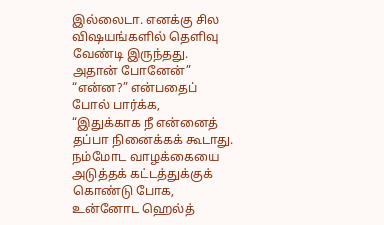இல்லைடா. எனக்கு சில விஷயங்களில் தெளிவு வேண்டி இருந்தது. அதான் போனேன்”
“என்ன?” என்பதைப் போல் பார்க்க,
“இதுக்காக நீ என்னைத் தப்பா நினைக்கக் கூடாது. நம்மோட வாழக்கையை அடுத்தக் கட்டத்துக்குக் கொண்டு போக, உன்னோட ஹெல்த்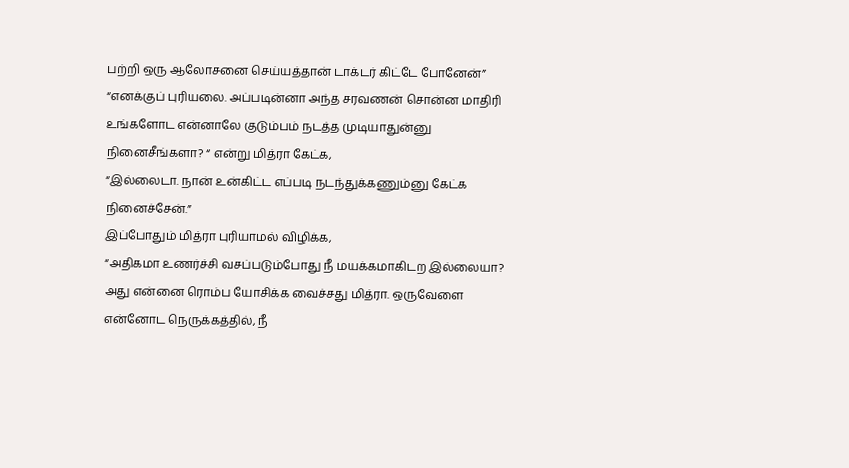பற்றி ஒரு ஆலோசனை செய்யத்தான் டாக்டர் கிட்டே போனேன்”
“எனக்குப் புரியலை. அப்படின்னா அந்த சரவணன் சொன்ன மாதிரி உங்களோட என்னாலே குடும்பம் நடத்த முடியாதுன்னு நினைசீங்களா? “ என்று மித்ரா கேட்க,
“இல்லைடா. நான் உன்கிட்ட எப்படி நடந்துக்கணும்னு கேட்க நினைச்சேன்.”
இப்போதும் மித்ரா புரியாமல் விழிக்க,
“அதிகமா உணர்ச்சி வசப்படும்போது நீ மயக்கமாகிடற இல்லையா? அது என்னை ரொம்ப யோசிக்க வைச்சது மித்ரா. ஒருவேளை என்னோட நெருக்கத்தில், நீ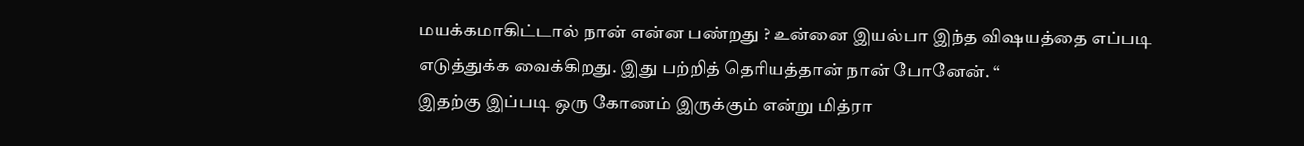மயக்கமாகிட்டால் நான் என்ன பண்றது ? உன்னை இயல்பா இந்த விஷயத்தை எப்படி எடுத்துக்க வைக்கிறது. இது பற்றித் தெரியத்தான் நான் போனேன். “
இதற்கு இப்படி ஒரு கோணம் இருக்கும் என்று மித்ரா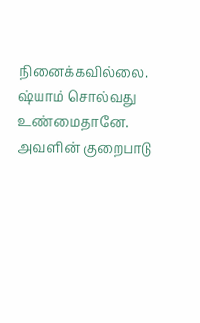நினைக்கவில்லை. ஷ்யாம் சொல்வது உண்மைதானே. அவளின் குறைபாடு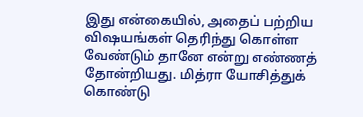இது என்கையில், அதைப் பற்றிய விஷயங்கள் தெரிந்து கொள்ள வேண்டும் தானே என்று எண்ணத் தோன்றியது. மித்ரா யோசித்துக் கொண்டு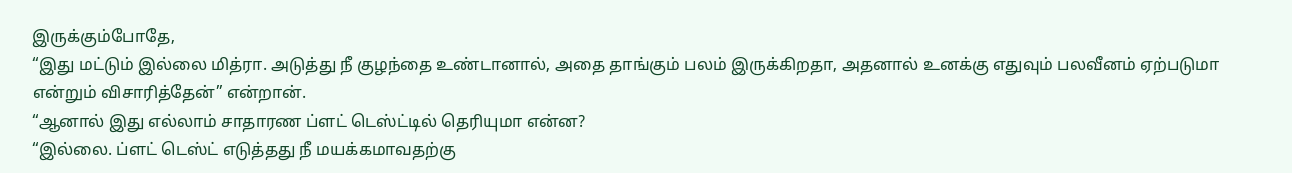இருக்கும்போதே,
“இது மட்டும் இல்லை மித்ரா. அடுத்து நீ குழந்தை உண்டானால், அதை தாங்கும் பலம் இருக்கிறதா, அதனால் உனக்கு எதுவும் பலவீனம் ஏற்படுமா என்றும் விசாரித்தேன்” என்றான்.
“ஆனால் இது எல்லாம் சாதாரண ப்ளட் டெஸ்ட்டில் தெரியுமா என்ன?
“இல்லை. ப்ளட் டெஸ்ட் எடுத்தது நீ மயக்கமாவதற்கு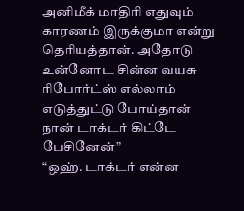அனிமீக் மாதிரி எதுவும் காரணம் இருக்குமா என்று தெரியத்தான். அதோடு உன்னோட சின்ன வயசு ரிபோர்ட்ஸ் எல்லாம் எடுத்துட்டு போய்தான் நான் டாக்டர் கிட்டே பேசினேன்”
“ஒஹ். டாக்டர் என்ன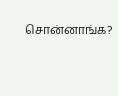சொன்னாங்க?